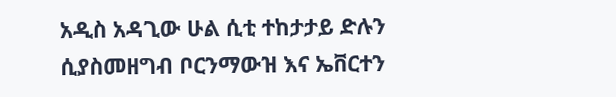አዲስ አዳጊው ሁል ሲቲ ተከታታይ ድሉን ሲያስመዘግብ ቦርንማውዝ እና ኤቨርተን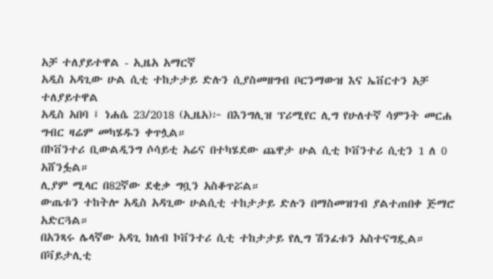አቻ ተለያይተዋል - ኢዜአ አማርኛ
አዲስ አዳጊው ሁል ሲቲ ተከታታይ ድሉን ሲያስመዘግብ ቦርንማውዝ እና ኤቨርተን አቻ ተለያይተዋል
አዲስ አበባ ፤ ነሐሴ 23/2018 (ኢዜአ)፦ በእንግሊዝ ፕሪሚየር ሊግ የሁለተኛ ሳምንት መርሐ ግብር ዛሬም መካሄዱን ቀጥሏል።
በኮቨንተሪ ቢውልዲንግ ሶሳይቲ አሬና በተካሄደው ጨዋታ ሁል ሲቲ ኮቨንተሪ ሲቲን 1 ለ 0 አሸንፏል።
ሊያም ሚላር በ82ኛው ደቂቃ ግቧን አስቆጥሯል።
ውጤቱን ተከትሎ አዲስ አዳጊው ሁልሲቲ ተከታታይ ድሉን በማስመዝገብ ያልተጠበቀ ጅማሮ አድርጓል።
በአንጻሩ ሌላኛው አዳጊ ክለብ ኮቨንተሪ ሲቲ ተከታታይ የሊግ ሽንፈቱን አስተናግዷል።
በቫይታሊቲ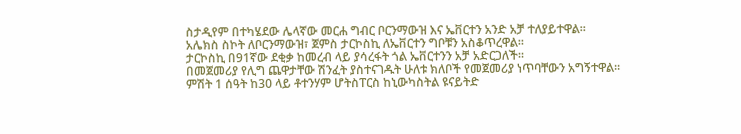ስታዲየም በተካሄደው ሌላኛው መርሐ ግብር ቦርንማውዝ እና ኤቨርተን አንድ አቻ ተለያይተዋል።
አሌክስ ስኮት ለቦርንማውዝ፣ ጀምስ ታርኮስኪ ለኤቨርተን ግቦቹን አስቆጥረዋል።
ታርኮስኪ በ91ኛው ደቂቃ ከመረብ ላይ ያሳረፋት ጎል ኤቨርተንን አቻ አድርጋለች።
በመጀመሪያ የሊግ ጨዋታቸው ሽንፈት ያስተናገዱት ሁለቱ ክለቦች የመጀመሪያ ነጥባቸውን አግኝተዋል።
ምሽት 1 ሰዓት ከ30 ላይ ቶተንሃም ሆትስፐርስ ከኒውካስትል ዩናይትድ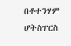በቶተንሃም ሆትስፐርስ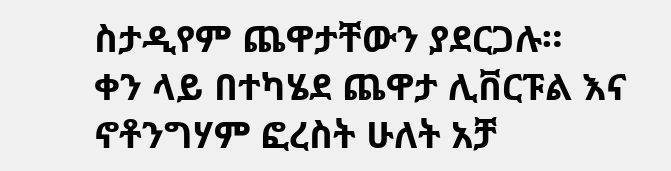ስታዲየም ጨዋታቸውን ያደርጋሉ።
ቀን ላይ በተካሄደ ጨዋታ ሊቨርፑል እና ኖቶንግሃም ፎረስት ሁለት አቻ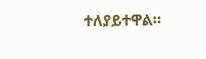ተለያይተዋል።